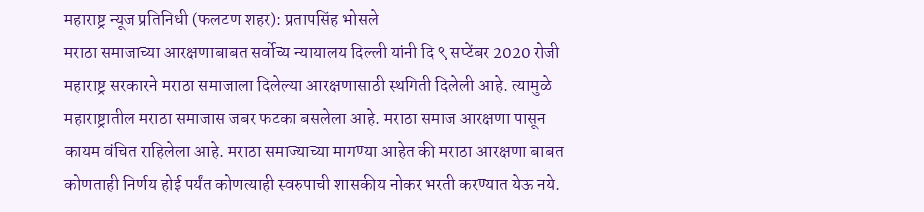महाराष्ट्र न्यूज प्रतिनिधी (फलटण शहर): प्रतापसिंह भोसले
मराठा समाजाच्या आरक्षणाबाबत सर्वोच्य न्यायालय दिल्ली यांनी दि ९ सप्टेंबर 2020 रोजी महाराष्ट्र सरकारने मराठा समाजाला दिलेल्या आरक्षणासाठी स्थगिती दिलेली आहे. त्यामुळे महाराष्ट्रातील मराठा समाजास जबर फटका बसलेला आहे. मराठा समाज आरक्षणा पासून कायम वंचित राहिलेला आहे. मराठा समाज्याच्या मागण्या आहेत की मराठा आरक्षणा बाबत कोणताही निर्णय होई पर्यंत कोणत्याही स्वरुपाची शासकीय नोकर भरती करण्यात येऊ नये.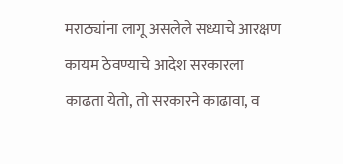मराठ्यांना लागू असलेले सध्याचे आरक्षण कायम ठेवण्याचे आदेश सरकारला काढता येतो, तो सरकारने काढावा, व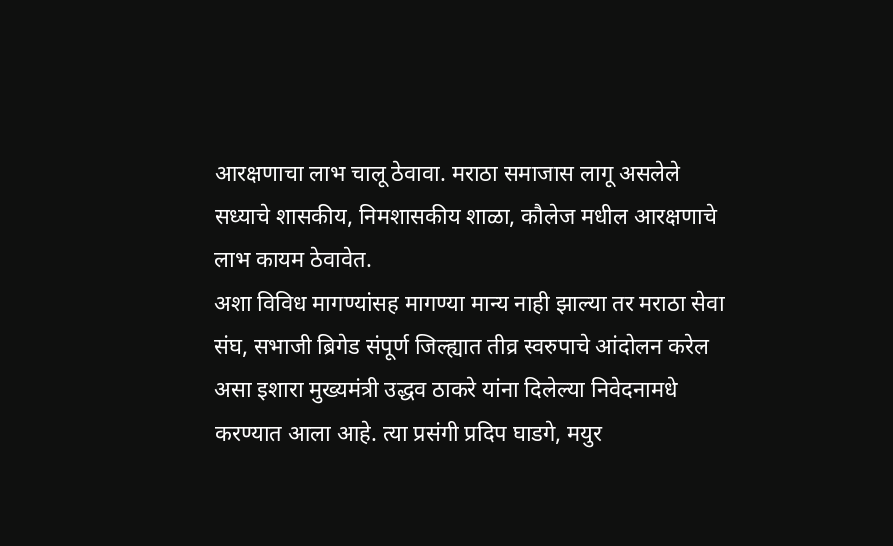आरक्षणाचा लाभ चालू ठेवावा. मराठा समाजास लागू असलेले सध्याचे शासकीय, निमशासकीय शाळा, कौलेज मधील आरक्षणाचे लाभ कायम ठेवावेत.
अशा विविध मागण्यांसह मागण्या मान्य नाही झाल्या तर मराठा सेवा संघ, सभाजी ब्रिगेड संपूर्ण जिल्ह्यात तीव्र स्वरुपाचे आंदोलन करेल असा इशारा मुख्यमंत्री उद्धव ठाकरे यांना दिलेल्या निवेदनामधे करण्यात आला आहे. त्या प्रसंगी प्रदिप घाडगे, मयुर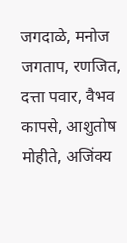जगदाळे, मनोज जगताप, रणजित, दत्ता पवार, वैभव कापसे, आशुतोष मोहीते, अजिंक्य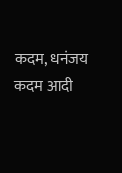कदम, धनंजय कदम आदी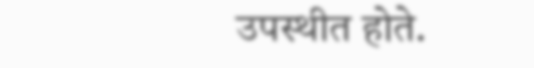उपस्थीत होते.